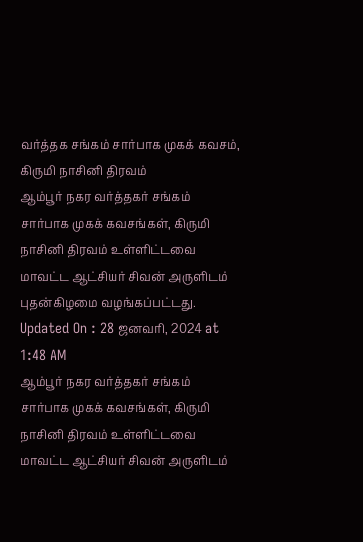வர்த்தக சங்கம் சார்பாக முகக் கவசம், கிருமி நாசினி திரவம்
ஆம்பூர் நகர வர்த்தகர் சங்கம் சார்பாக முகக் கவசங்கள், கிருமி நாசினி திரவம் உள்ளிட்டவை மாவட்ட ஆட்சியர் சிவன் அருளிடம் புதன்கிழமை வழங்கப்பட்டது.
Updated On : 28 ஜனவரி, 2024 at 1:48 AM
ஆம்பூர் நகர வர்த்தகர் சங்கம் சார்பாக முகக் கவசங்கள், கிருமி நாசினி திரவம் உள்ளிட்டவை மாவட்ட ஆட்சியர் சிவன் அருளிடம்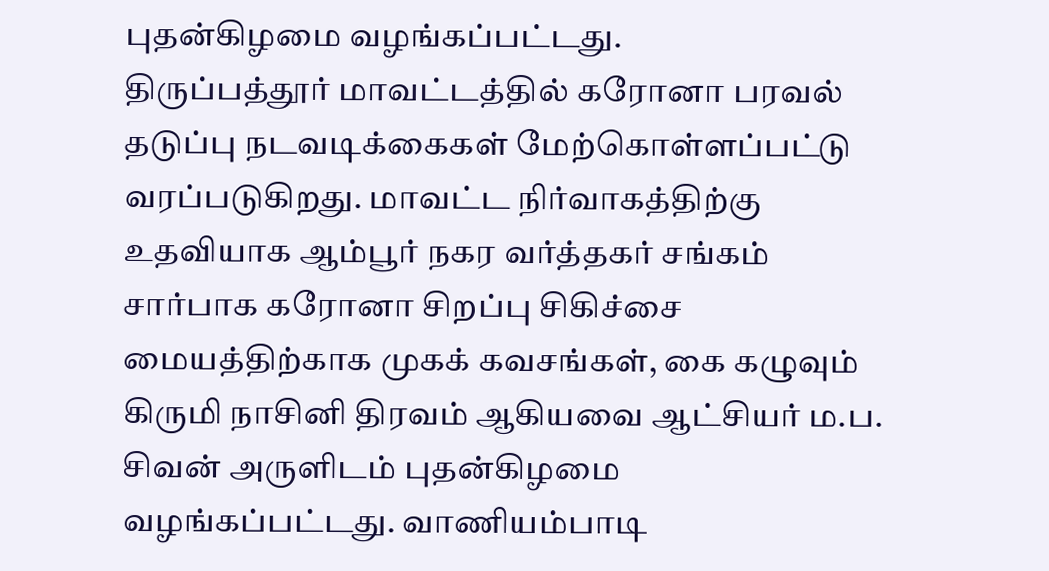புதன்கிழமை வழங்கப்பட்டது.
திருப்பத்தூர் மாவட்டத்தில் கரோனா பரவல் தடுப்பு நடவடிக்கைகள் மேற்கொள்ளப்பட்டு வரப்படுகிறது. மாவட்ட நிர்வாகத்திற்கு உதவியாக ஆம்பூர் நகர வர்த்தகர் சங்கம் சார்பாக கரோனா சிறப்பு சிகிச்சை மையத்திற்காக முகக் கவசங்கள், கை கழுவும் கிருமி நாசினி திரவம் ஆகியவை ஆட்சியர் ம.ப. சிவன் அருளிடம் புதன்கிழமை வழங்கப்பட்டது. வாணியம்பாடி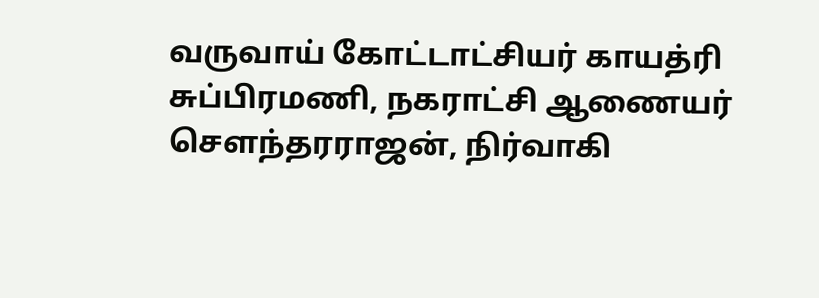வருவாய் கோட்டாட்சியர் காயத்ரி சுப்பிரமணி, நகராட்சி ஆணையர் செளந்தரராஜன், நிர்வாகி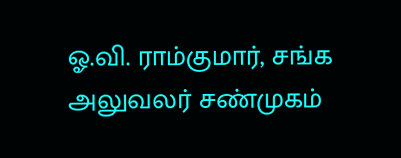ஓ.வி. ராம்குமார், சங்க அலுவலர் சண்முகம்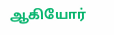ஆகியோர்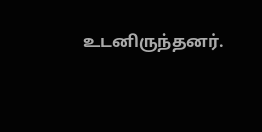உடனிருந்தனர்.